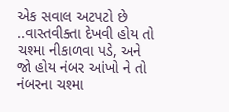એક સવાલ અટપટો છે ..વાસ્તવીક્તા દેખવી હોય તો ચશ્મા નીકાળવા પડે, અને જો હોય નંબર આંખો ને તો નંબરના ચશ્મા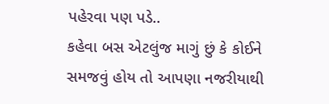પહેરવા પણ પડે..
કહેવા બસ એટલુંજ માગું છું કે કોઈને સમજવું હોય તો આપણા નજરીયાથી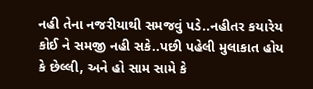નહી તેના નજરીયાથી સમજવું પડે..નહીતર કયારેય કોઈ ને સમજી નહી સકે..પછી પહેલી મુલાકાત હોય કે છેલ્લી, અને હો સામ સામે કે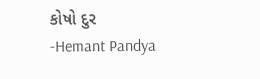કોષો દુર
-Hemant Pandya